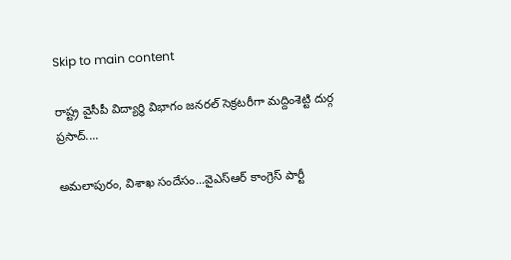Skip to main content

రాష్ట్ర వైసీపీ విద్యార్థి విభాగం జనరల్ సెక్రటరీగా మద్దింశెట్టి దుర్గ ప్రసాద్....

అమలాపురం, విశాఖ సందేసం...వైఎస్ఆర్ కాంగ్రెస్ పార్టీ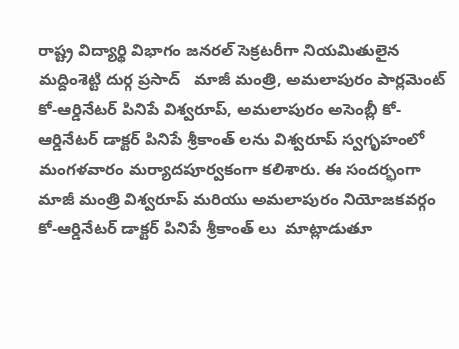రాష్ట్ర విద్యార్థి విభాగం జనరల్ సెక్రటరీగా నియమితులైన మద్దింశెట్టి దుర్గ ప్రసాద్   మాజీ మంత్రి, అమలాపురం పార్లమెంట్ కో-ఆర్డినేటర్ పినిపే విశ్వరూప్, అమలాపురం అసెంబ్లీ కో-ఆర్డినేటర్ డాక్టర్ పినిపే శ్రీకాంత్ లను విశ్వరూప్ స్వగృహంలో మంగళవారం మర్యాదపూర్వకంగా కలిశారు. ఈ సందర్భంగా మాజీ మంత్రి విశ్వరూప్ మరియు అమలాపురం నియోజకవర్గం కో-ఆర్డినేటర్ డాక్టర్ పినిపే శ్రీకాంత్ లు  మాట్లాడుతూ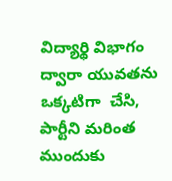విద్యార్థి విభాగం ద్వారా యువతను ఒక్కటిగా  చేసి, పార్టీని మరింత ముందుకు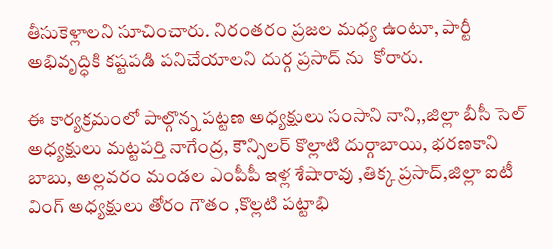తీసుకెళ్లాలని సూచించారు. నిరంతరం ప్రజల మధ్య ఉంటూ, పార్టీ అభివృద్ధికి కష్టపడి పనిచేయాలని దుర్గ ప్రసాద్ ను  కోరారు.

ఈ కార్యక్రమంలో పాల్గొన్న పట్టణ అధ్యక్షులు సంసాని నాని,,జిల్లా బీసీ సెల్ అధ్యక్షులు మట్టపర్తి నాగేంద్ర, కౌన్సిలర్ కొల్లాటి దుర్గాబాయి, భరణకాని బాబు, అల్లవరం మండల ఎంపీపీ ఇళ్ల శేషారావు ,తిక్క ప్రసాద్,జిల్లా ఐటీ వింగ్ అధ్యక్షులు తోరం గౌతం ,కొల్లటి పట్టాభి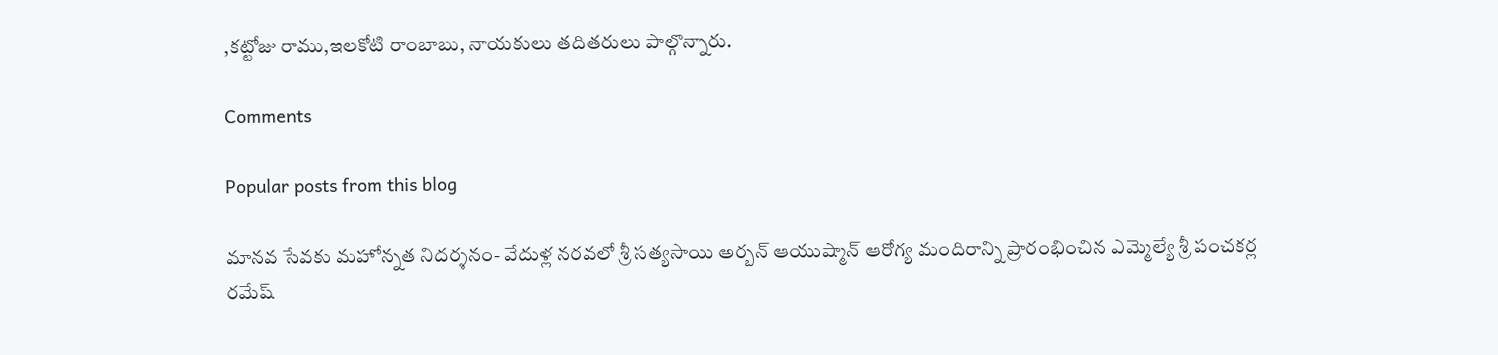,కట్టోజు రాము,ఇలకోటి రాంబాబు, నాయకులు తదితరులు పాల్గొన్నారు.

Comments

Popular posts from this blog

మానవ సేవకు మహోన్నత నిదర్శనం- వేదుళ్ల నరవలో శ్రీ సత్యసాయి అర్బన్ ఆయుష్మాన్ ఆరోగ్య మందిరాన్ని ప్రారంభించిన ఎమ్మెల్యే శ్రీ పంచకర్ల రమేష్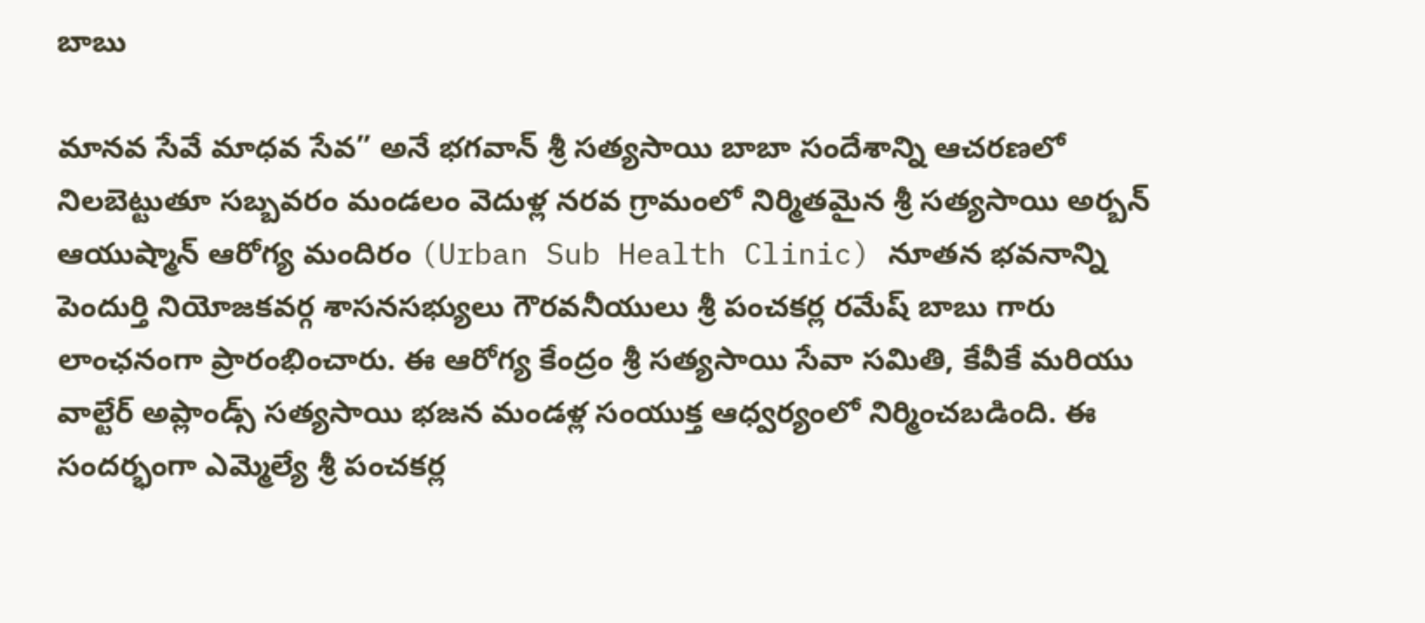బాబు

మానవ సేవే మాధవ సేవ” అనే భగవాన్ శ్రీ సత్యసాయి బాబా సందేశాన్ని ఆచరణలో నిలబెట్టుతూ సబ్బవరం మండలం వెదుళ్ల నరవ గ్రామంలో నిర్మితమైన శ్రీ సత్యసాయి అర్బన్ ఆయుష్మాన్ ఆరోగ్య మందిరం (Urban Sub Health Clinic) నూతన భవనాన్ని పెందుర్తి నియోజకవర్గ శాసనసభ్యులు గౌరవనీయులు శ్రీ పంచకర్ల రమేష్ బాబు గారు లాంఛనంగా ప్రారంభించారు. ఈ ఆరోగ్య కేంద్రం శ్రీ సత్యసాయి సేవా సమితి, కేవీకే మరియు వాల్టేర్ అప్లాండ్స్ సత్యసాయి భజన మండళ్ల సంయుక్త ఆధ్వర్యంలో నిర్మించబడింది. ఈ సందర్భంగా ఎమ్మెల్యే శ్రీ పంచకర్ల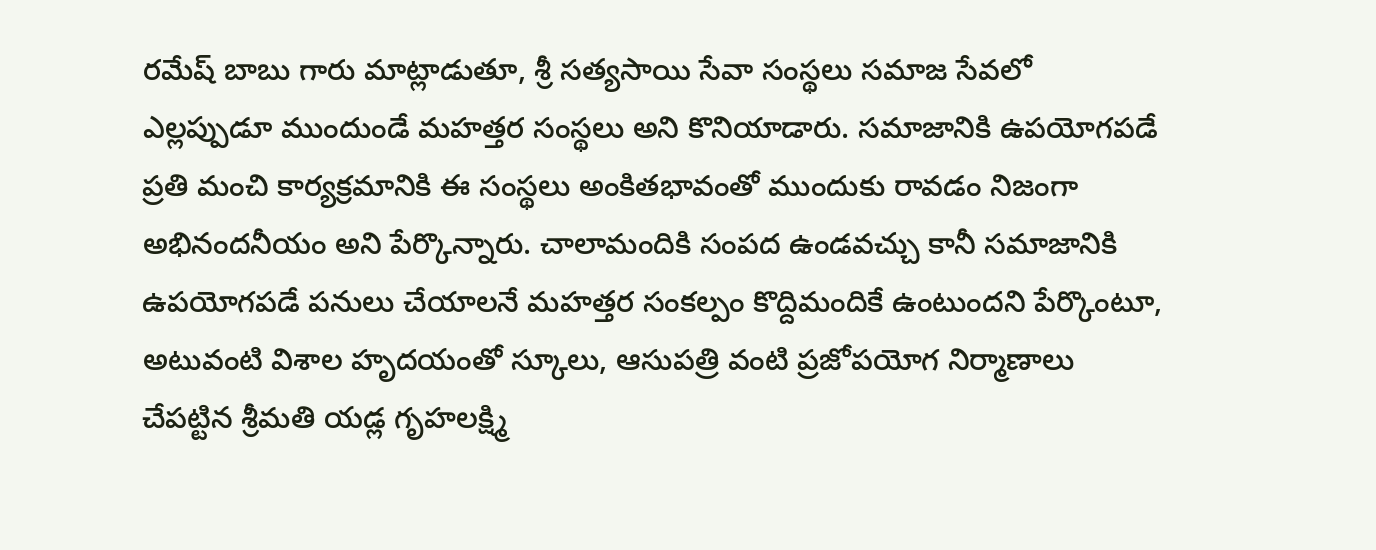రమేష్ బాబు గారు మాట్లాడుతూ, శ్రీ సత్యసాయి సేవా సంస్థలు సమాజ సేవలో ఎల్లప్పుడూ ముందుండే మహత్తర సంస్థలు అని కొనియాడారు. సమాజానికి ఉపయోగపడే ప్రతి మంచి కార్యక్రమానికి ఈ సంస్థలు అంకితభావంతో ముందుకు రావడం నిజంగా అభినందనీయం అని పేర్కొన్నారు. చాలామందికి సంపద ఉండవచ్చు కానీ సమాజానికి ఉపయోగపడే పనులు చేయాలనే మహత్తర సంకల్పం కొద్దిమందికే ఉంటుందని పేర్కొంటూ, అటువంటి విశాల హృదయంతో స్కూలు, ఆసుపత్రి వంటి ప్రజోపయోగ నిర్మాణాలు చేపట్టిన శ్రీమతి యడ్ల గృహలక్ష్మి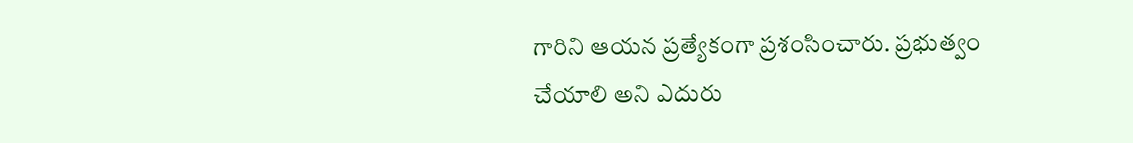గారిని ఆయన ప్రత్యేకంగా ప్రశంసించారు. ప్రభుత్వం చేయాలి అని ఎదురు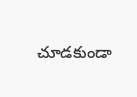చూడకుండా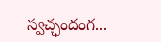స్వచ్ఛందంగ...